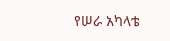የሠራ አካላቴ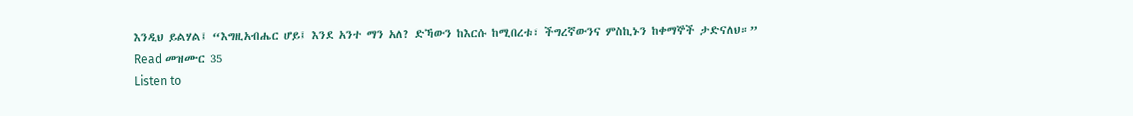እንዲህ ይልሃል፤ “እግዚአብሔር ሆይ፤ እንደ አንተ ማን አለ? ድኻውን ከእርሱ ከሚበረቱ፣ ችግረኛውንና ምስኪኑን ከቀማኞች ታድናለህ።”
Read መዝሙር 35
Listen to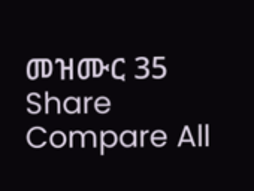መዝሙር 35
Share
Compare All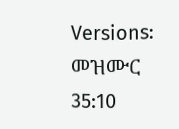Versions: መዝሙር 35:10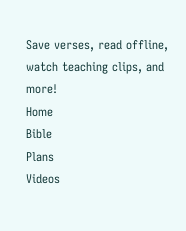Save verses, read offline, watch teaching clips, and more!
Home
Bible
Plans
Videos